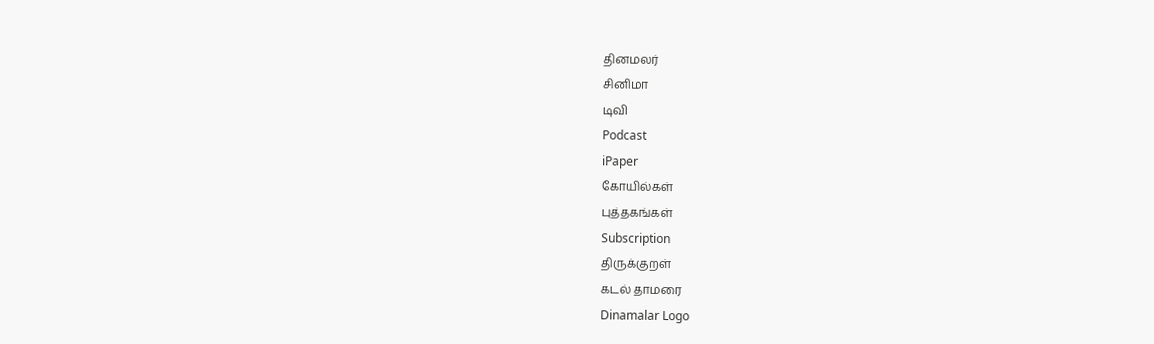தினமலர்
சினிமா
டிவி
Podcast
iPaper
கோயில்கள்
புத்தகங்கள்
Subscription
திருக்குறள்
கடல் தாமரை
Dinamalar Logo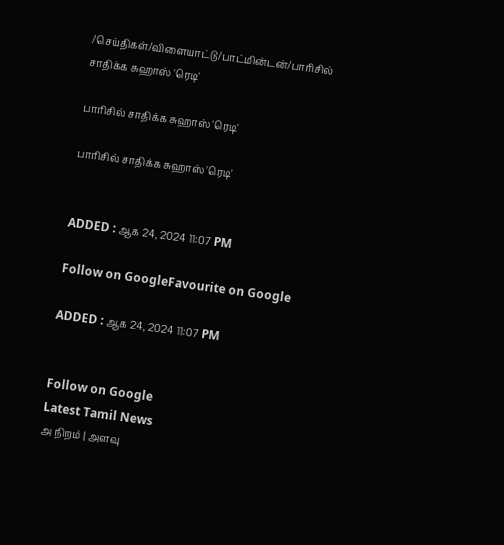/செய்திகள்/விளையாட்டு/பாட்மின்டன்/பாரிசில் சாதிக்க சுஹாஸ் 'ரெடி'

பாரிசில் சாதிக்க சுஹாஸ் 'ரெடி'

பாரிசில் சாதிக்க சுஹாஸ் 'ரெடி'


ADDED : ஆக 24, 2024 11:07 PM

Follow on GoogleFavourite on Google

ADDED : ஆக 24, 2024 11:07 PM


Follow on Google
Latest Tamil News
அ நிறம் | அளவு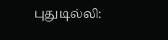புதுடில்லி: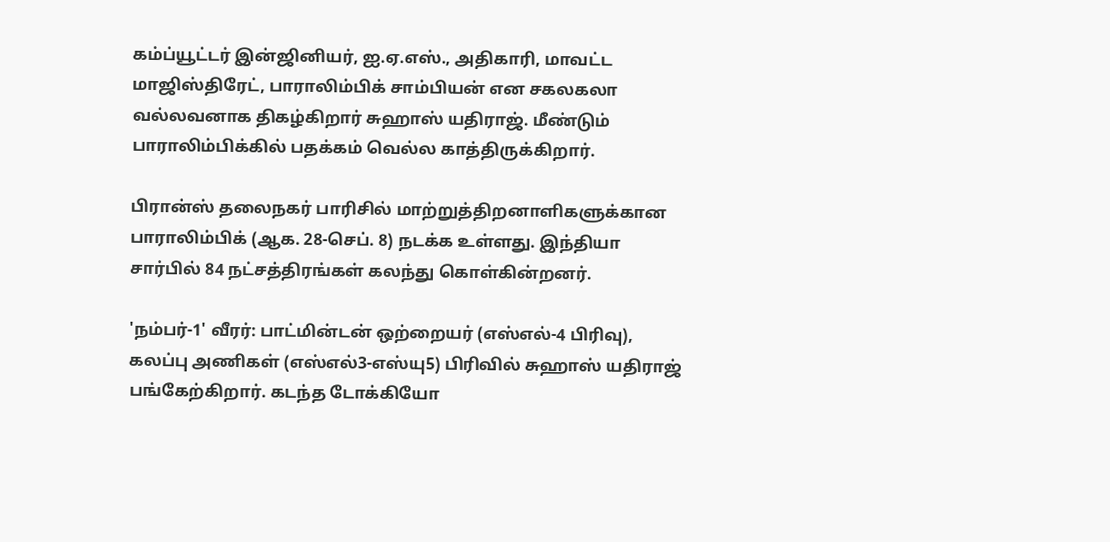கம்ப்யூட்டர் இன்ஜினியர், ஐ.ஏ.எஸ்., அதிகாரி, மாவட்ட மாஜிஸ்திரேட், பாராலிம்பிக் சாம்பியன் என சகலகலா வல்லவனாக திகழ்கிறார் சுஹாஸ் யதிராஜ். மீண்டும் பாராலிம்பிக்கில் பதக்கம் வெல்ல காத்திருக்கிறார்.

பிரான்ஸ் தலைநகர் பாரிசில் மாற்றுத்திறனாளிகளுக்கான பாராலிம்பிக் (ஆக. 28-செப். 8) நடக்க உள்ளது. இந்தியா சார்பில் 84 நட்சத்திரங்கள் கலந்து கொள்கின்றனர்.

'நம்பர்-1' வீரர்: பாட்மின்டன் ஒற்றையர் (எஸ்எல்-4 பிரிவு), கலப்பு அணிகள் (எஸ்எல்3-எஸ்யு5) பிரிவில் சுஹாஸ் யதிராஜ் பங்கேற்கிறார். கடந்த டோக்கியோ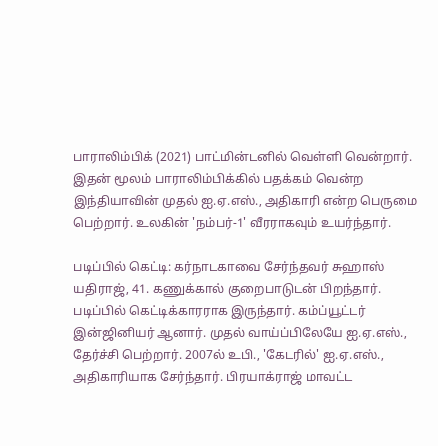பாராலிம்பிக் (2021) பாட்மின்டனில் வெள்ளி வென்றார். இதன் மூலம் பாராலிம்பிக்கில் பதக்கம் வென்ற இந்தியாவின் முதல் ஐ.ஏ.எஸ்., அதிகாரி என்ற பெருமை பெற்றார். உலகின் 'நம்பர்-1' வீரராகவும் உயர்ந்தார்.

படிப்பில் கெட்டி: கர்நாடகாவை சேர்ந்தவர் சுஹாஸ் யதிராஜ், 41. கணுக்கால் குறைபாடுடன் பிறந்தார். படிப்பில் கெட்டிக்காரராக இருந்தார். கம்ப்யூட்டர் இன்ஜினியர் ஆனார். முதல் வாய்ப்பிலேயே ஐ.ஏ.எஸ்., தேர்ச்சி பெற்றார். 2007ல் உபி., 'கேடரில்' ஐ.ஏ.எஸ்., அதிகாரியாக சேர்ந்தார். பிரயாக்ராஜ் மாவட்ட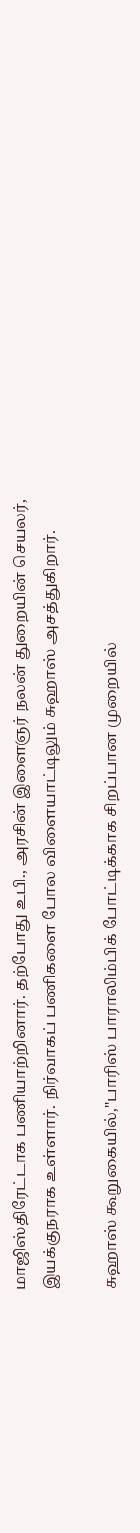மாஜிஸ்திரேட்டாக பணியாற்றினார். தற்போது உபி., அரசின் இளைஞர் நலன் துறையின் செயலர், இயக்குநராக உள்ளார். நிர்வாகப் பணிகளை போல விளையாட்டிலும் சுஹாஸ் அசத்துகிறார்.

சுஹாஸ் கூறுகையில்,''பாரிஸ் பாராலிம்பிக் போட்டிக்காக சிறப்பான முறையில்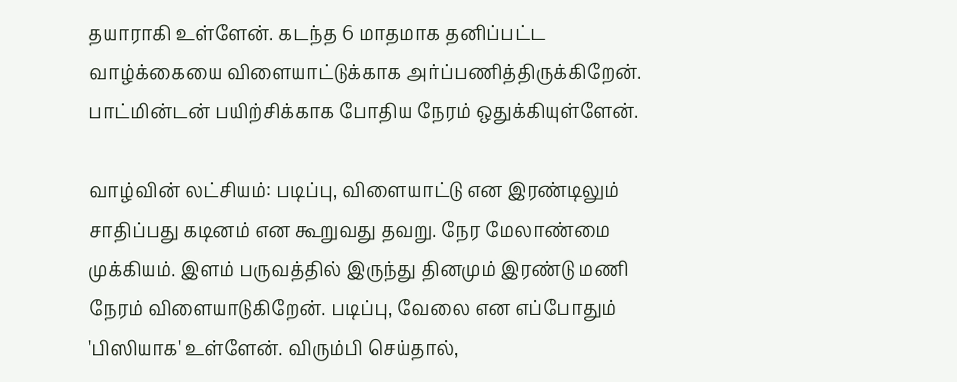தயாராகி உள்ளேன். கடந்த 6 மாதமாக தனிப்பட்ட வாழ்க்கையை விளையாட்டுக்காக அர்ப்பணித்திருக்கிறேன். பாட்மின்டன் பயிற்சிக்காக போதிய நேரம் ஒதுக்கியுள்ளேன்.

வாழ்வின் லட்சியம்: படிப்பு, விளையாட்டு என இரண்டிலும் சாதிப்பது கடினம் என கூறுவது தவறு. நேர மேலாண்மை முக்கியம். இளம் பருவத்தில் இருந்து தினமும் இரண்டு மணி நேரம் விளையாடுகிறேன். படிப்பு, வேலை என எப்போதும் 'பிஸியாக' உள்ளேன். விரும்பி செய்தால்,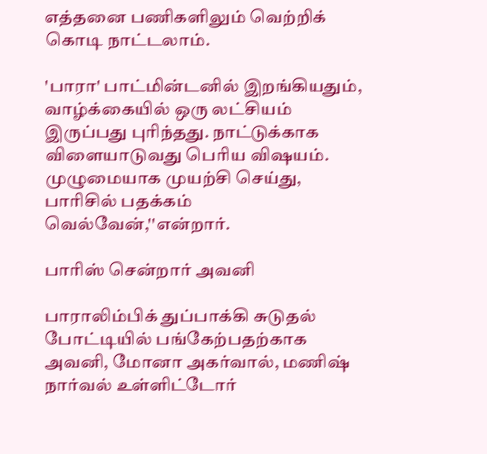எத்தனை பணிகளிலும் வெற்றிக் கொடி நாட்டலாம்.

'பாரா' பாட்மின்டனில் இறங்கியதும், வாழ்க்கையில் ஒரு லட்சியம் இருப்பது புரிந்தது. நாட்டுக்காக விளையாடுவது பெரிய விஷயம். முழுமையாக முயற்சி செய்து, பாரிசில் பதக்கம் வெல்வேன்,''என்றார்.

பாரிஸ் சென்றார் அவனி

பாராலிம்பிக் துப்பாக்கி சுடுதல் போட்டியில் பங்கேற்பதற்காக அவனி, மோனா அகர்வால், மணிஷ் நார்வல் உள்ளிட்டோர்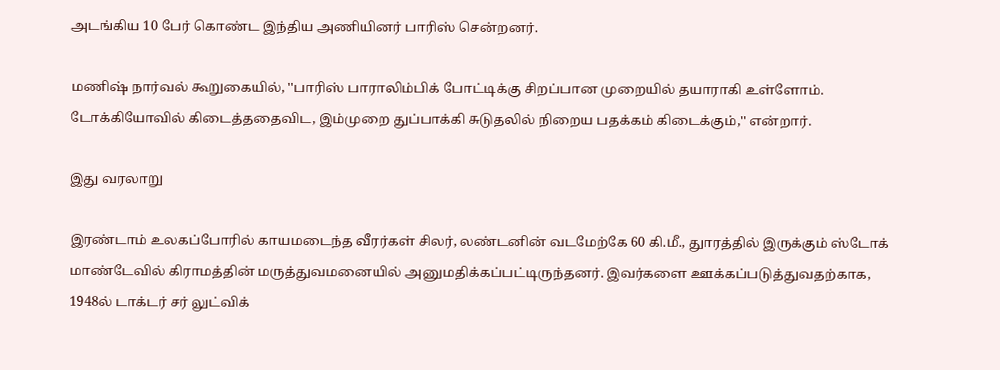அடங்கிய 10 பேர் கொண்ட இந்திய அணியினர் பாரிஸ் சென்றனர்.

மணிஷ் நார்வல் கூறுகையில், ''பாரிஸ் பாராலிம்பிக் போட்டிக்கு சிறப்பான முறையில் தயாராகி உள்ளோம். டோக்கியோவில் கிடைத்ததைவிட, இம்முறை துப்பாக்கி சுடுதலில் நிறைய பதக்கம் கிடைக்கும்,'' என்றார்.

இது வரலாறு

இரண்டாம் உலகப்போரில் காயமடைந்த வீரர்கள் சிலர், லண்டனின் வடமேற்கே 60 கி.மீ., துாரத்தில் இருக்கும் ஸ்டோக் மாண்டேவில் கிராமத்தின் மருத்துவமனையில் அனுமதிக்கப்பட்டிருந்தனர். இவர்களை ஊக்கப்படுத்துவதற்காக, 1948ல் டாக்டர் சர் லுட்விக்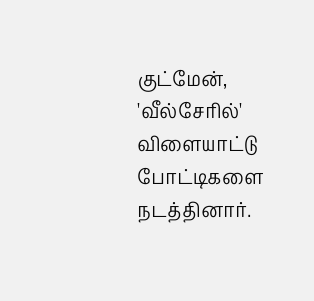குட்மேன், 'வீல்சேரில்' விளையாட்டு போட்டிகளை நடத்தினார்.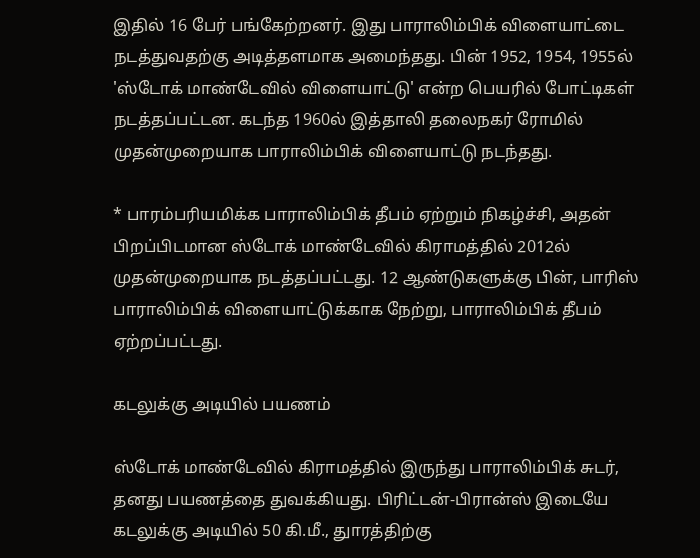இதில் 16 பேர் பங்கேற்றனர். இது பாராலிம்பிக் விளையாட்டை நடத்துவதற்கு அடித்தளமாக அமைந்தது. பின் 1952, 1954, 1955ல் 'ஸ்டோக் மாண்டேவில் விளையாட்டு' என்ற பெயரில் போட்டிகள் நடத்தப்பட்டன. கடந்த 1960ல் இத்தாலி தலைநகர் ரோமில் முதன்முறையாக பாராலிம்பிக் விளையாட்டு நடந்தது.

* பாரம்பரியமிக்க பாராலிம்பிக் தீபம் ஏற்றும் நிகழ்ச்சி, அதன் பிறப்பிடமான ஸ்டோக் மாண்டேவில் கிராமத்தில் 2012ல் முதன்முறையாக நடத்தப்பட்டது. 12 ஆண்டுகளுக்கு பின், பாரிஸ் பாராலிம்பிக் விளையாட்டுக்காக நேற்று, பாராலிம்பிக் தீபம் ஏற்றப்பட்டது.

கடலுக்கு அடியில் பயணம்

ஸ்டோக் மாண்டேவில் கிராமத்தில் இருந்து பாராலிம்பிக் சுடர், தனது பயணத்தை துவக்கியது. பிரிட்டன்-பிரான்ஸ் இடையே கடலுக்கு அடியில் 50 கி.மீ., துாரத்திற்கு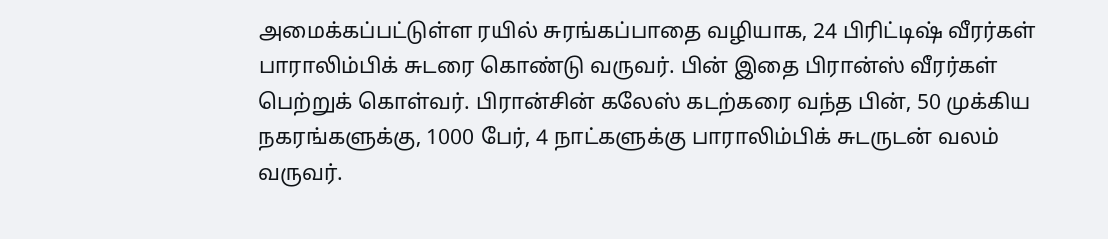அமைக்கப்பட்டுள்ள ரயில் சுரங்கப்பாதை வழியாக, 24 பிரிட்டிஷ் வீரர்கள் பாராலிம்பிக் சுடரை கொண்டு வருவர். பின் இதை பிரான்ஸ் வீரர்கள் பெற்றுக் கொள்வர். பிரான்சின் கலேஸ் கடற்கரை வந்த பின், 50 முக்கிய நகரங்களுக்கு, 1000 பேர், 4 நாட்களுக்கு பாராலிம்பிக் சுடருடன் வலம் வருவர்.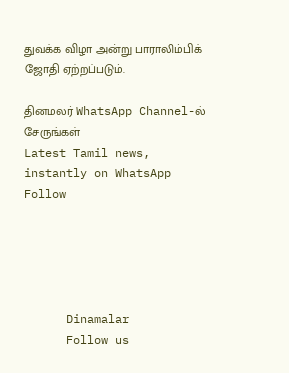துவக்க விழா அன்று பாராலிம்பிக் ஜோதி ஏற்றப்படும்.

தினமலர் WhatsApp Channel-ல் சேருங்கள்
Latest Tamil news, instantly on WhatsApp
Follow





      Dinamalar
      Follow us